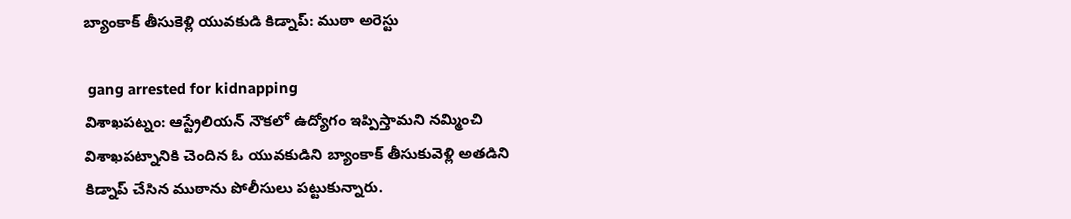బ్యాంకాక్ తీసుకెళ్లి యువకుడి కిడ్నాప్: ముఠా అరెస్టు

 gang arrested for kidnapping
విశాఖపట్నం: ఆస్ట్రేలియన్ నౌకలో ఉద్యోగం ఇప్పిస్తామని నమ్మించి విశాఖపట్నానికి చెందిన ఓ యువకుడిని బ్యాంకాక్ తీసుకువెళ్లి అతడిని కిడ్నాప్ చేసిన ముఠాను పోలీసులు పట్టుకున్నారు.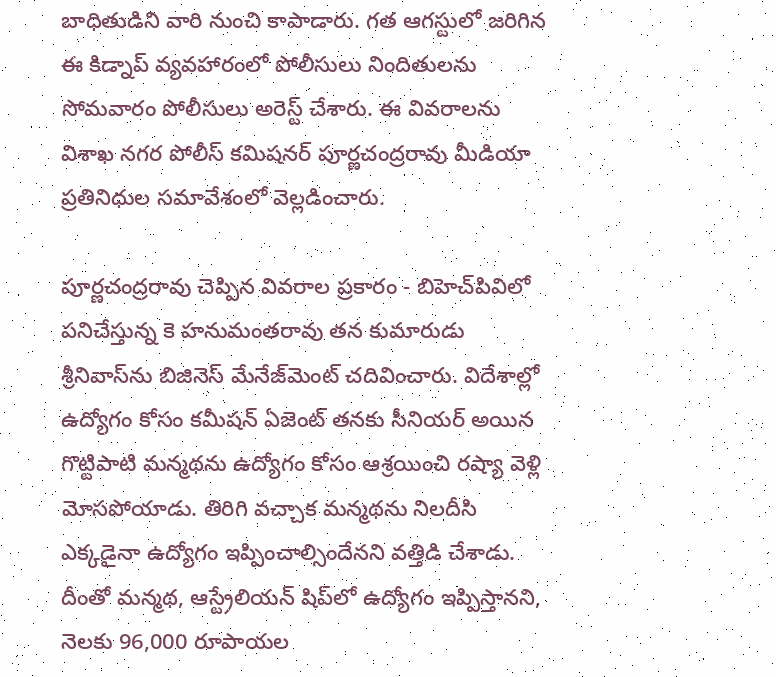బాధితుడిని వారి నుంచి కాపాడారు. గత ఆగస్టులో జరిగిన ఈ కిడ్నాప్ వ్యవహారంలో పోలీసులు నిందితులను సోమవారం పోలీసులు అరెస్ట్ చేశారు. ఈ వివరాలను విశాఖ నగర పోలీస్ కమిషనర్ పూర్ణచంద్రరావు మీడియా ప్రతినిధుల సమావేశంలో వెల్లడించారు.

పూర్ణచంద్రరావు చెప్పిన వివరాల ప్రకారం - బిహెచ్‌పివిలో పనిచేస్తున్న కె హనుమంతరావు తన కుమారుడు శ్రీనివాస్‌ను బిజినెస్ మేనేజ్‌మెంట్ చదివించారు. విదేశాల్లో ఉద్యోగం కోసం కమీషన్ ఏజెంట్ తనకు సీనియర్ అయిన గొట్టిపాటి మన్మథను ఉద్యోగం కోసం ఆశ్రయించి రష్యా వెళ్లి మోసపోయాడు. తిరిగి వచ్చాక మన్మథను నిలదీసి ఎక్కడైనా ఉద్యోగం ఇప్పించాల్సిందేనని వత్తిడి చేశాడు. దీంతో మన్మథ, ఆస్ట్రేలియన్ షిప్‌లో ఉద్యోగం ఇప్పిస్తానని, నెలకు 96,000 రూపాయల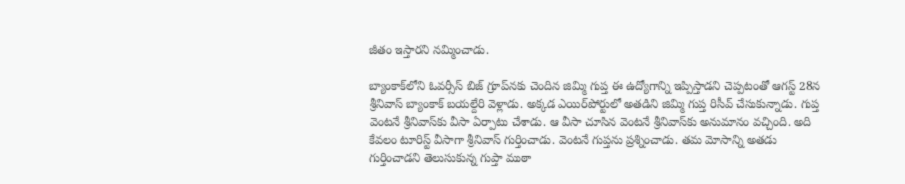జీతం ఇస్తారని నమ్మించాడు.

బ్యాంకాక్‌లోని ఓవర్సీస్ బిజ్ గ్రూప్‌నకు చెందిన జిమ్మి గుప్త ఈ ఉద్యోగాన్ని ఇప్పిస్తాడని చెప్పటంతో ఆగస్ట్ 28న శ్రీనివాస్ బ్యాంకాక్ బయల్దేరి వెళ్లాడు. అక్కడ ఎయిర్‌పోర్టులో అతడిని జిమ్మి గుప్త రిసీవ్ చేసుకున్నాడు. గుప్త వెంటనే శ్రీనివాస్‌కు వీసా ఏర్పాటు చేశాడు. ఆ వీసా చూసిన వెంటనే శ్రీనివాస్‌కు అనుమానం వచ్చింది. అది కేవలం టూరిస్ట్ వీసాగా శ్రీనివాస్ గుర్తించాడు. వెంటనే గుప్తను ప్రశ్నించాడు. తమ మోసాన్ని అతడు గుర్తించాడని తెలుసుకున్న గుప్తా ముఠా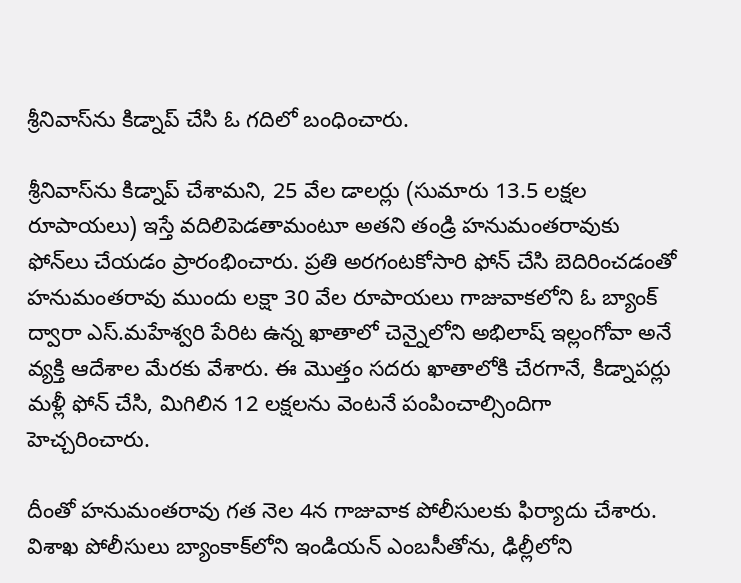శ్రీనివాస్‌ను కిడ్నాప్ చేసి ఓ గదిలో బంధించారు.

శ్రీనివాస్‌ను కిడ్నాప్ చేశామని, 25 వేల డాలర్లు (సుమారు 13.5 లక్షల రూపాయలు) ఇస్తే వదిలిపెడతామంటూ అతని తండ్రి హనుమంతరావుకు ఫోన్‌లు చేయడం ప్రారంభించారు. ప్రతి అరగంటకోసారి ఫోన్ చేసి బెదిరించడంతో హనుమంతరావు ముందు లక్షా 30 వేల రూపాయలు గాజువాకలోని ఓ బ్యాంక్ ద్వారా ఎస్.మహేశ్వరి పేరిట ఉన్న ఖాతాలో చెన్నైలోని అభిలాష్ ఇల్లంగోవా అనే వ్యక్తి ఆదేశాల మేరకు వేశారు. ఈ మొత్తం సదరు ఖాతాలోకి చేరగానే, కిడ్నాపర్లు మళ్లీ ఫోన్ చేసి, మిగిలిన 12 లక్షలను వెంటనే పంపించాల్సిందిగా హెచ్చరించారు.

దీంతో హనుమంతరావు గత నెల 4న గాజువాక పోలీసులకు ఫిర్యాదు చేశారు. విశాఖ పోలీసులు బ్యాంకాక్‌లోని ఇండియన్ ఎంబసీతోను, ఢిల్లీలోని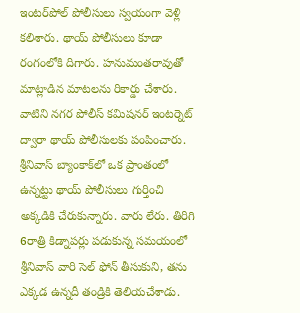ఇంటర్‌పోల్ పోలీసులు స్వయంగా వెళ్లి కలిశారు. థాయ్ పోలీసులు కూడా రంగంలోకి దిగారు. హనుమంతరావుతో మాట్లాడిన మాటలను రికార్డు చేశారు. వాటిని నగర పోలీస్ కమిషనర్ ఇంటర్నెట్ ద్వారా థాయ్ పోలీసులకు పంపించారు. శ్రీనివాస్ బ్యాంకాక్‌లో ఒక ప్రాంతంలో ఉన్నట్టు థాయ్ పోలీసులు గుర్తించి అక్కడికి చేరుకున్నారు. వారు లేరు. తిరిగి 6రాత్రి కిడ్నాపర్లు పడుకున్న సమయంలో శ్రీనివాస్ వారి సెల్ ఫోన్ తీసుకుని, తను ఎక్కడ ఉన్నదీ తండ్రికి తెలియచేశాడు.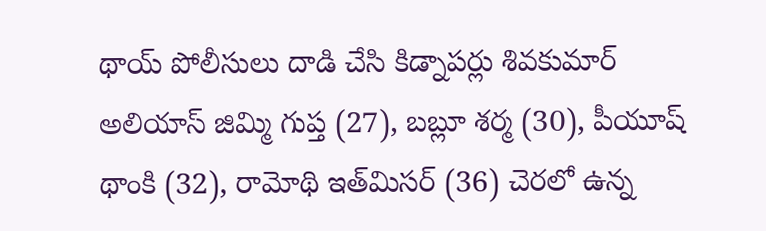థాయ్ పోలీసులు దాడి చేసి కిడ్నాపర్లు శివకుమార్ అలియాస్ జిమ్మి గుప్త (27), బబ్లూ శర్మ (30), పీయూష్ థాంకి (32), రామోథి ఇత్‌మిసర్ (36) చెరలో ఉన్న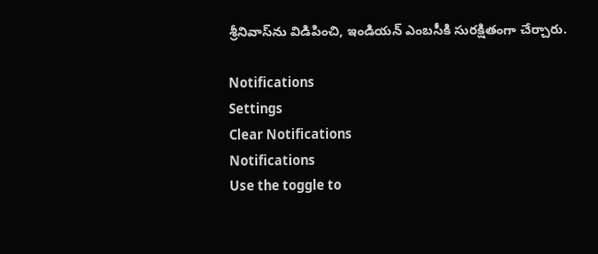శ్రీనివాస్‌ను విడిపించి, ఇండియన్ ఎంబసీకి సురక్షితంగా చేర్చారు.

Notifications
Settings
Clear Notifications
Notifications
Use the toggle to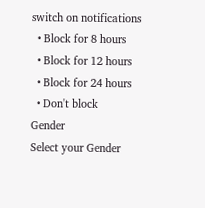switch on notifications
  • Block for 8 hours
  • Block for 12 hours
  • Block for 24 hours
  • Don't block
Gender
Select your Gender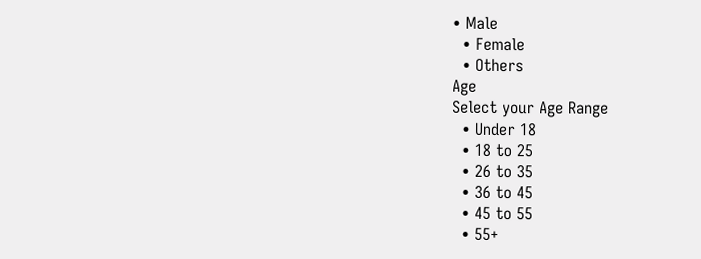• Male
  • Female
  • Others
Age
Select your Age Range
  • Under 18
  • 18 to 25
  • 26 to 35
  • 36 to 45
  • 45 to 55
  • 55+